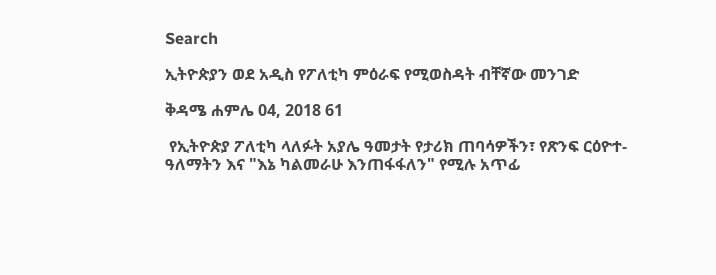Search

ኢትዮጵያን ወደ አዲስ የፖለቲካ ምዕራፍ የሚወስዳት ብቸኛው መንገድ

ቅዳሜ ሐምሌ 04, 2018 61

 የኢትዮጵያ ፖለቲካ ላለፉት አያሌ ዓመታት የታሪክ ጠባሳዎችን፣ የጽንፍ ርዕዮተ-ዓለማትን እና "እኔ ካልመራሁ እንጠፋፋለን" የሚሉ አጥፊ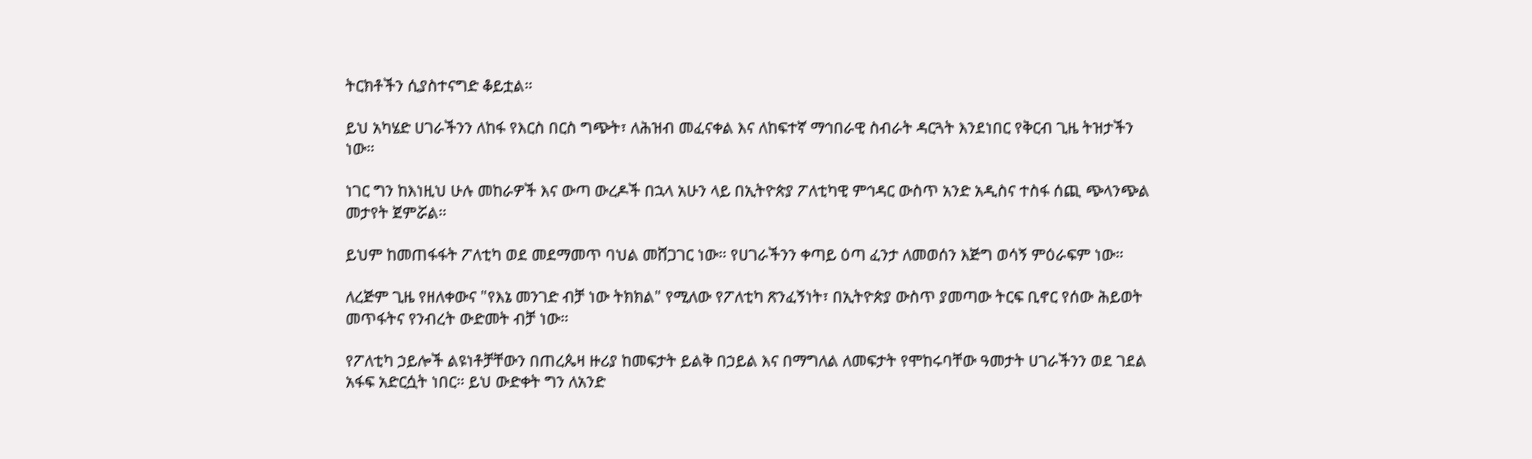ትርክቶችን ሲያስተናግድ ቆይቷል።

ይህ አካሄድ ሀገራችንን ለከፋ የእርስ በርስ ግጭት፣ ለሕዝብ መፈናቀል እና ለከፍተኛ ማኅበራዊ ስብራት ዳርጓት እንደነበር የቅርብ ጊዜ ትዝታችን ነው።

ነገር ግን ከእነዚህ ሁሉ መከራዎች እና ውጣ ውረዶች በኋላ አሁን ላይ በኢትዮጵያ ፖለቲካዊ ምኅዳር ውስጥ አንድ አዲስና ተስፋ ሰጪ ጭላንጭል መታየት ጀምሯል።

ይህም ከመጠፋፋት ፖለቲካ ወደ መደማመጥ ባህል መሸጋገር ነው። የሀገራችንን ቀጣይ ዕጣ ፈንታ ለመወሰን እጅግ ወሳኝ ምዕራፍም ነው።

ለረጅም ጊዜ የዘለቀውና "የእኔ መንገድ ብቻ ነው ትክክል" የሚለው የፖለቲካ ጽንፈኝነት፣ በኢትዮጵያ ውስጥ ያመጣው ትርፍ ቢኖር የሰው ሕይወት መጥፋትና የንብረት ውድመት ብቻ ነው።

የፖለቲካ ኃይሎች ልዩነቶቻቸውን በጠረጴዛ ዙሪያ ከመፍታት ይልቅ በኃይል እና በማግለል ለመፍታት የሞከሩባቸው ዓመታት ሀገራችንን ወደ ገደል አፋፍ አድርሷት ነበር። ይህ ውድቀት ግን ለአንድ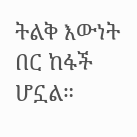ትልቅ እውነት በር ከፋች ሆኗል።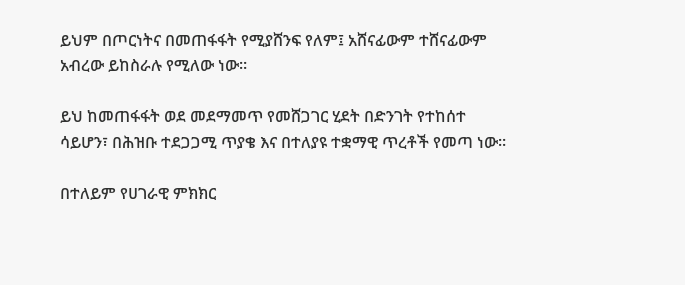ይህም በጦርነትና በመጠፋፋት የሚያሸንፍ የለም፤ አሸናፊውም ተሸናፊውም አብረው ይከስራሉ የሚለው ነው።

ይህ ከመጠፋፋት ወደ መደማመጥ የመሸጋገር ሂደት በድንገት የተከሰተ ሳይሆን፣ በሕዝቡ ተደጋጋሚ ጥያቄ እና በተለያዩ ተቋማዊ ጥረቶች የመጣ ነው።

በተለይም የሀገራዊ ምክክር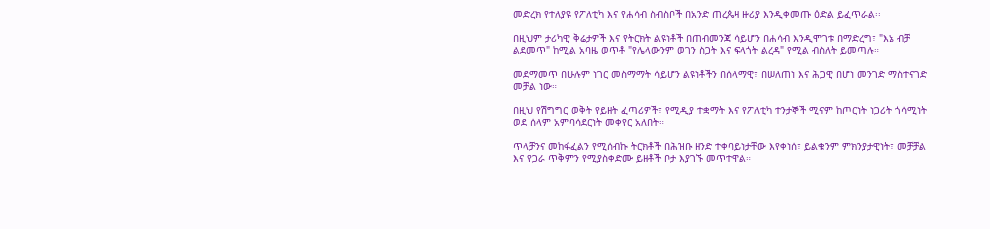መድረክ የተለያዩ የፖለቲካ እና የሐሳብ ስብስቦች በአንድ ጠረጴዛ ዙሪያ እንዲቀመጡ ዕድል ይፈጥራል፡፡

በዚህም ታሪካዊ ቅሬታዎች እና የትርክት ልዩነቶች በጠብመንጃ ሳይሆን በሐሳብ እንዲሞገቱ በማድረግ፣ "እኔ ብቻ ልደመጥ" ከሚል አባዜ ወጥቶ "የሌላውንም ወገን ስጋት እና ፍላጎት ልረዳ" የሚል ብስለት ይመጣሉ።

መደማመጥ በሁሉም ነገር መስማማት ሳይሆን ልዩነቶችን በሰላማዊ፣ በሠለጠነ እና ሕጋዊ በሆነ መንገድ ማስተናገድ መቻል ነው።

በዚህ የሽግግር ወቅት የይዘት ፈጣሪዎች፣ የሚዲያ ተቋማት እና የፖለቲካ ተንታኞች ሚናም ከጦርነት ነጋሪት ጎሳሚነት ወደ ሰላም አምባሳደርነት መቀየር አለበት።

ጥላቻንና መከፋፈልን የሚሰብኩ ትርክቶች በሕዝቡ ዘንድ ተቀባይነታቸው እየቀነሰ፣ ይልቁንም ምክንያታዊነት፣ መቻቻል እና የጋራ ጥቅምን የሚያስቀድሙ ይዘቶች ቦታ እያገኙ መጥተዋል።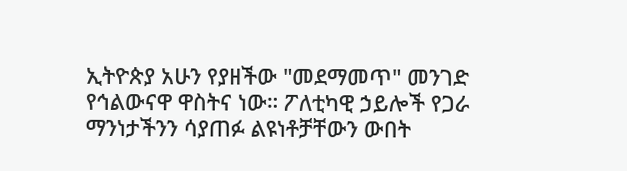ኢትዮጵያ አሁን የያዘችው "መደማመጥ" መንገድ የኅልውናዋ ዋስትና ነው። ፖለቲካዊ ኃይሎች የጋራ ማንነታችንን ሳያጠፉ ልዩነቶቻቸውን ውበት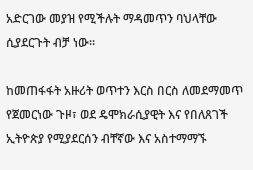አድርገው መያዝ የሚችሉት ማዳመጥን ባህላቸው ሲያደርጉት ብቻ ነው።

ከመጠፋፋት አዙሪት ወጥተን እርስ በርስ ለመደማመጥ የጀመርነው ጉዞ፣ ወደ ዴሞክራሲያዊት እና የበለጸገች ኢትዮጵያ የሚያደርሰን ብቸኛው እና አስተማማኙ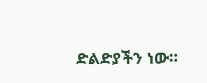ድልድያችን ነው።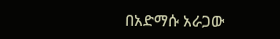በአድማሱ አራጋው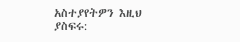አስተያየትዎን እዚህ ያስፍሩ: